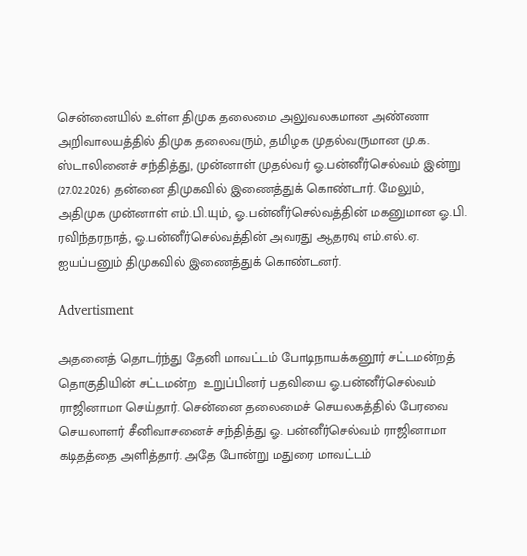சென்னையில் உள்ள திமுக தலைமை அலுவலகமான அண்ணா அறிவாலயத்தில் திமுக தலைவரும், தமிழக முதல்வருமான மு.க. ஸ்டாலினைச் சந்தித்து, முன்னாள் முதல்வர் ஓ.பன்னீர்செல்வம் இன்று (27.02.2026) தன்னை திமுகவில் இணைத்துக் கொண்டார். மேலும், அதிமுக முன்னாள் எம்.பி.யும், ஓ.பன்னீர்செல்வத்தின் மகனுமான ஓ.பி. ரவிந்தரநாத், ஓ.பன்னீர்செல்வத்தின் அவரது ஆதரவு எம்.எல்.ஏ. ஐயப்பனும் திமுகவில் இணைத்துக் கொண்டனர்.

Advertisment

அதனைத் தொடர்ந்து தேனி மாவட்டம் போடிநாயக்கனூர் சட்டமன்றத் தொகுதியின் சட்டமன்ற  உறுப்பினர் பதவியை ஓ.பன்னீர்செல்வம் ராஜினாமா செய்தார். சென்னை தலைமைச் செயலகத்தில் பேரவை செயலாளர் சீனிவாசனைச் சந்தித்து ஓ. பன்னீர்செல்வம் ராஜினாமா கடிதத்தை அளித்தார். அதே போன்று மதுரை மாவட்டம்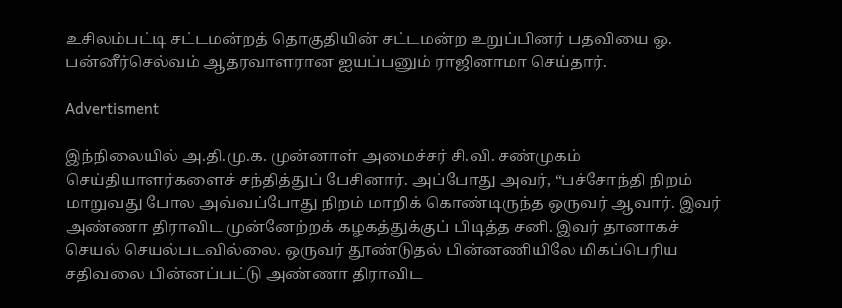உசிலம்பட்டி சட்டமன்றத் தொகுதியின் சட்டமன்ற உறுப்பினர் பதவியை ஓ. பன்னீர்செல்வம் ஆதரவாளரான ஐயப்பனும் ராஜினாமா செய்தார்.

Advertisment

இந்நிலையில் அ.தி.மு.க. முன்னாள் அமைச்சர் சி.வி. சண்முகம் செய்தியாளர்களைச் சந்தித்துப் பேசினார். அப்போது அவர், “பச்சோந்தி நிறம் மாறுவது போல அவ்வப்போது நிறம் மாறிக் கொண்டிருந்த ஒருவர் ஆவார். இவர் அண்ணா திராவிட முன்னேற்றக் கழகத்துக்குப் பிடித்த சனி. இவர் தானாகச் செயல் செயல்படவில்லை. ஒருவர் தூண்டுதல் பின்னணியிலே மிகப்பெரிய சதிவலை பின்னப்பட்டு அண்ணா திராவிட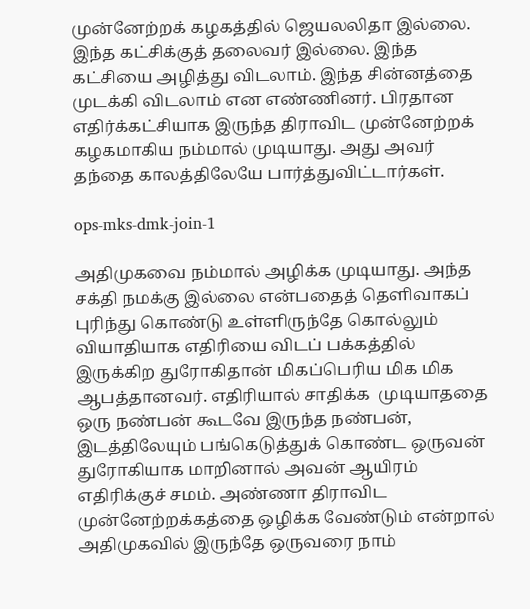முன்னேற்றக் கழகத்தில் ஜெயலலிதா இல்லை. இந்த கட்சிக்குத் தலைவர் இல்லை. இந்த கட்சியை அழித்து விடலாம். இந்த சின்னத்தை முடக்கி விடலாம் என எண்ணினர். பிரதான எதிர்க்கட்சியாக இருந்த திராவிட முன்னேற்றக் கழகமாகிய நம்மால் முடியாது. அது அவர் தந்தை காலத்திலேயே பார்த்துவிட்டார்கள்.

ops-mks-dmk-join-1

அதிமுகவை நம்மால் அழிக்க முடியாது. அந்த சக்தி நமக்கு இல்லை என்பதைத் தெளிவாகப் புரிந்து கொண்டு உள்ளிருந்தே கொல்லும் வியாதியாக எதிரியை விடப் பக்கத்தில் இருக்கிற துரோகிதான் மிகப்பெரிய மிக மிக ஆபத்தானவர். எதிரியால் சாதிக்க  முடியாததை ஒரு நண்பன் கூடவே இருந்த நண்பன், இடத்திலேயும் பங்கெடுத்துக் கொண்ட ஒருவன் துரோகியாக மாறினால் அவன் ஆயிரம் எதிரிக்குச் சமம். அண்ணா திராவிட முன்னேற்றக்கத்தை ஒழிக்க வேண்டும் என்றால் அதிமுகவில் இருந்தே ஒருவரை நாம்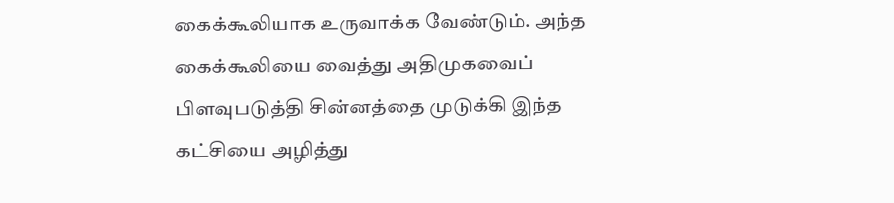கைக்கூலியாக உருவாக்க வேண்டும். அந்த கைக்கூலியை வைத்து அதிமுகவைப் பிளவுபடுத்தி சின்னத்தை முடுக்கி இந்த கட்சியை அழித்து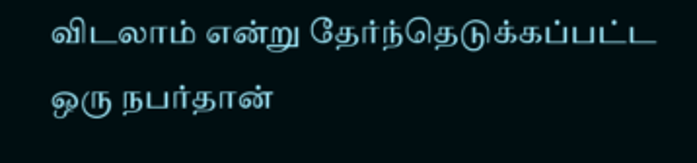விடலாம் என்று தேர்ந்தெடுக்கப்பட்ட ஒரு நபர்தான்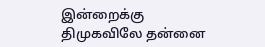இன்றைக்கு திமுகவிலே தன்னை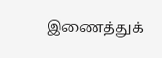இணைத்துக்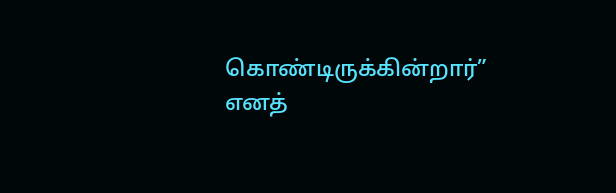கொண்டிருக்கின்றார்” எனத்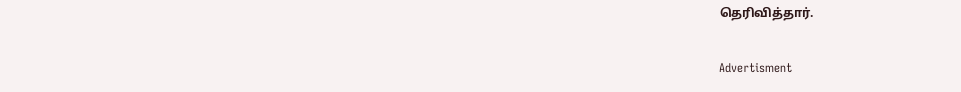தெரிவித்தார்.

Advertisment